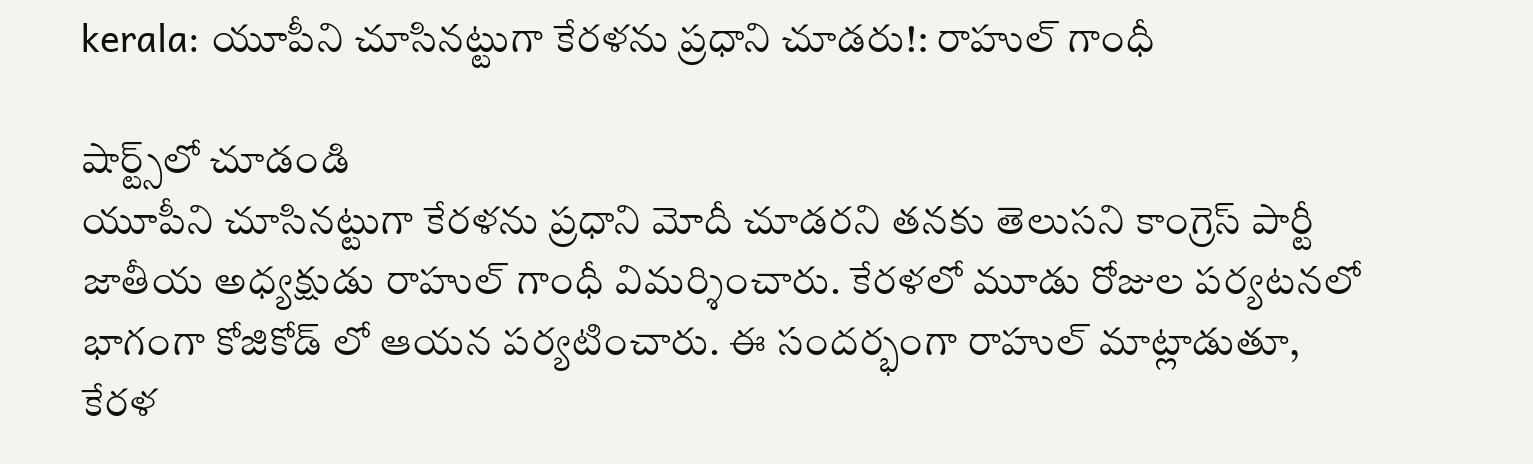kerala: యూపీని చూసినట్టుగా కేరళను ప్రధాని చూడరు!: రాహుల్ గాంధీ

షార్ట్స్‌లో చూడండి
యూపీని చూసినట్టుగా కేరళను ప్రధాని మోదీ చూడరని తనకు తెలుసని కాంగ్రెస్ పార్టీ జాతీయ అధ్యక్షుడు రాహుల్ గాంధీ విమర్శించారు. కేరళలో మూడు రోజుల పర్యటనలో భాగంగా కోజికోడ్ లో ఆయన పర్యటించారు. ఈ సందర్భంగా రాహుల్ మాట్లాడుతూ, కేరళ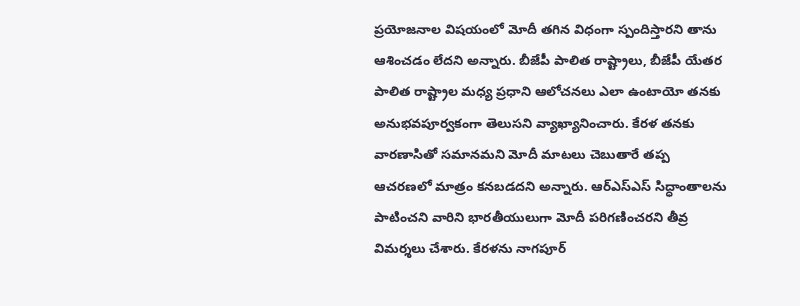ప్రయోజనాల విషయంలో మోదీ తగిన విధంగా స్పందిస్తారని తాను ఆశించడం లేదని అన్నారు. బీజేపీ పాలిత రాష్ట్రాలు, బీజేపీ యేతర పాలిత రాష్ట్రాల మధ్య ప్రధాని ఆలోచనలు ఎలా ఉంటాయో తనకు అనుభవపూర్వకంగా తెలుసని వ్యాఖ్యానించారు. కేరళ తనకు వారణాసితో సమానమని మోదీ మాటలు చెబుతారే తప్ప ఆచరణలో మాత్రం కనబడదని అన్నారు. ఆర్ఎస్ఎస్ సిద్ధాంతాలను పాటించని వారిని భారతీయులుగా మోదీ పరిగణించరని తీవ్ర విమర్శలు చేశారు. కేరళను నాగపూర్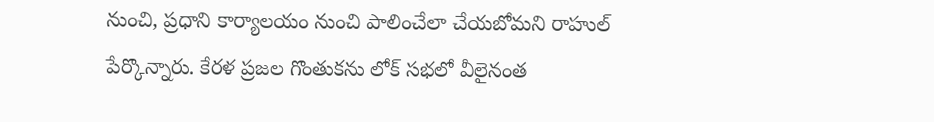నుంచి, ప్రధాని కార్యాలయం నుంచి పాలించేలా చేయబోమని రాహుల్ పేర్కొన్నారు. కేరళ ప్రజల గొంతుకను లోక్ సభలో వీలైనంత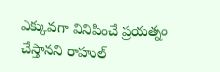ఎక్కువగా వినిపించే ప్రయత్నం చేస్తానని రాహుల్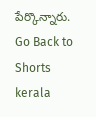పేర్కొన్నారు.
Go Back to Shorts
kerala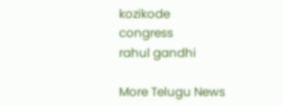kozikode
congress
rahul gandhi

More Telugu News